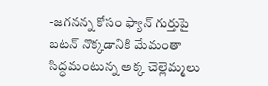-జగనన్న కోసం ఫ్యాన్ గుర్తుపై బటన్ నొక్కడానికి మేమంతా సిద్ధమంటున్న అక్క చెల్లెమ్మలు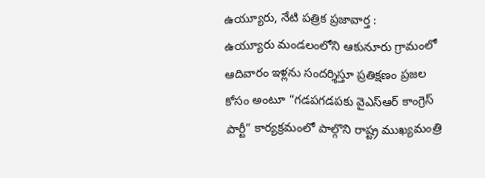ఉయ్యూరు, నేటి పత్రిక ప్రజావార్త :
ఉయ్యూరు మండలంలోని ఆకునూరు గ్రామంలో ఆదివారం ఇళ్లను సందర్శిస్తూ ప్రతిక్షణం ప్రజల కోసం అంటూ “గడపగడపకు వైఎస్ఆర్ కాంగ్రెస్ పార్టీ” కార్యక్రమంలో పాల్గొని రాష్ట్ర ముఖ్యమంత్రి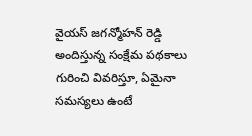వైయస్ జగన్మోహన్ రెడ్డి అందిస్తున్న సంక్షేమ పథకాలు గురించి వివరిస్తూ, ఏమైనా సమస్యలు ఉంటే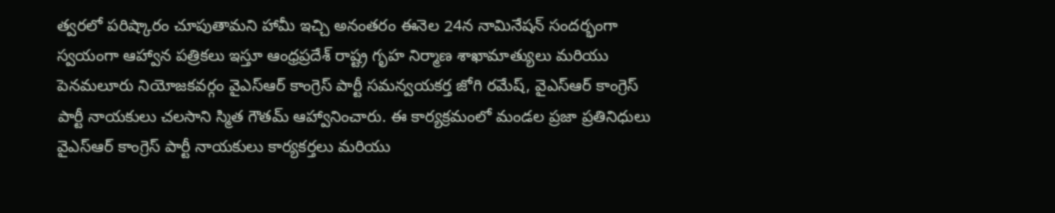త్వరలో పరిష్కారం చూపుతామని హామీ ఇచ్చి అనంతరం ఈనెల 24న నామినేషన్ సందర్భంగా స్వయంగా ఆహ్వాన పత్రికలు ఇస్తూ ఆంధ్రప్రదేశ్ రాష్ట్ర గృహ నిర్మాణ శాఖామాత్యులు మరియు పెనమలూరు నియోజకవర్గం వైఎస్ఆర్ కాంగ్రెస్ పార్టీ సమన్వయకర్త జోగి రమేష్, వైఎస్ఆర్ కాంగ్రెస్ పార్టీ నాయకులు చలసాని స్మిత గౌతమ్ ఆహ్వానించారు. ఈ కార్యక్రమంలో మండల ప్రజా ప్రతినిధులు వైఎస్ఆర్ కాంగ్రెస్ పార్టీ నాయకులు కార్యకర్తలు మరియు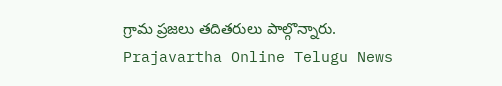గ్రామ ప్రజలు తదితరులు పాల్గొన్నారు.
Prajavartha Online Telugu News